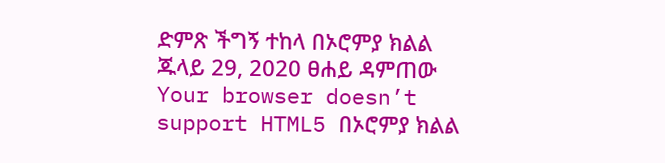ድምጽ ችግኝ ተከላ በኦሮምያ ክልል ጁላይ 29, 2020 ፀሐይ ዳምጠው Your browser doesn’t support HTML5 በኦሮምያ ክልል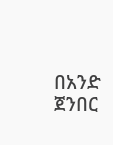በአንድ ጀንበር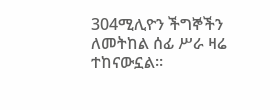304ሚሊዮን ችግኞችን ለመትከል ሰፊ ሥራ ዛሬ ተከናውኗል።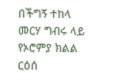በችግኝ ተከላ መርሃ ግብሩ ላይ የኦሮምያ ክልል ርዕሰ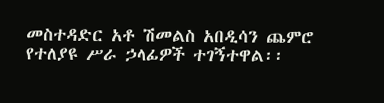መስተዳድር አቶ ሽመልስ አበዲሳን ጨምሮ የተለያዩ ሥራ ኃላፊዎች ተገኝተዋል፡፡